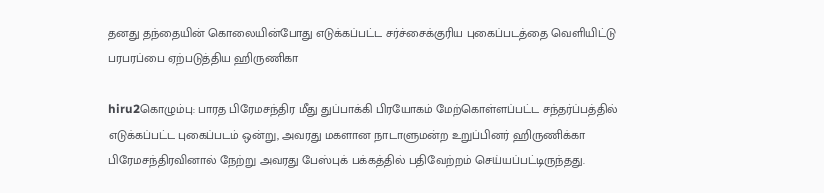தனது தந்தையின் கொலையின்போது எடுக்கப்பட்ட சர்ச்சைக்குரிய புகைப்படத்தை வெளியிட்டு பரபரப்பை ஏற்படுத்திய ஹிருணிகா

hiru2கொழும்பு: பாரத பிரேமசந்திர மீது துப்பாக்கி பிரயோகம் மேற்கொள்ளப்பட்ட சந்தர்ப்பத்தில் எடுக்கப்பட்ட புகைப்படம் ஒன்று, அவரது மகளான நாடாளுமன்ற உறுப்பினர் ஹிருணிக்கா பிரேமசந்திரவினால் நேற்று அவரது பேஸ்புக் பக்கத்தில் பதிவேற்றம் செய்யப்பட்டிருந்தது.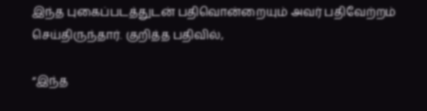இந்த புகைப்படத்துடன் பதிவொன்றையும் அவர் பதிவேற்றம் செய்திருந்தார். குறித்த பதிவில்,

“இந்த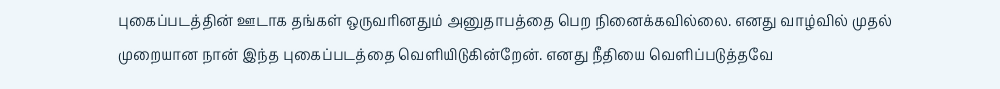புகைப்படத்தின் ஊடாக தங்கள் ஒருவரினதும் அனுதாபத்தை பெற நினைக்கவில்லை. எனது வாழ்வில் முதல் முறையான நான் இந்த புகைப்படத்தை வெளியிடுகின்றேன். எனது நீதியை வெளிப்படுத்தவே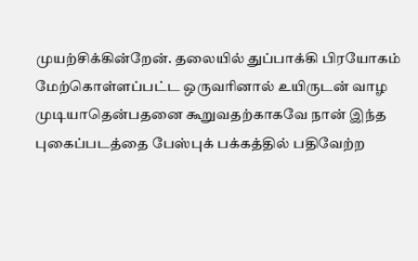முயற்சிக்கின்றேன். தலையில் துப்பாக்கி பிரயோகம் மேற்கொள்ளப்பட்ட ஒருவரினால் உயிருடன் வாழ முடியாதென்பதனை கூறுவதற்காகவே நான் இந்த புகைப்படத்தை பேஸ்புக் பக்கத்தில் பதிவேற்ற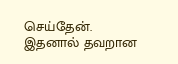செய்தேன். இதனால் தவறான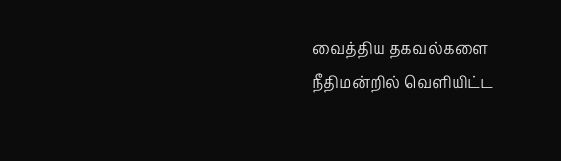வைத்திய தகவல்களை நீதிமன்றில் வெளியிட்ட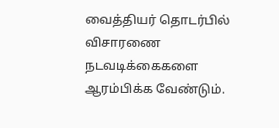வைத்தியர் தொடர்பில் விசாரணை நடவடிக்கைகளை ஆரம்பிக்க வேண்டும்.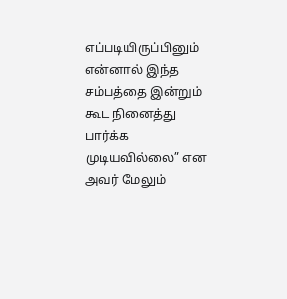எப்படியிருப்பினும் என்னால் இந்த சம்பத்தை இன்றும் கூட நினைத்து பார்க்க முடியவில்லை” என அவர் மேலும்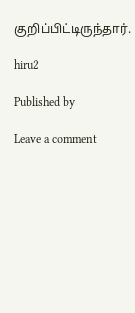குறிப்பிட்டிருந்தார்.

hiru2

Published by

Leave a comment